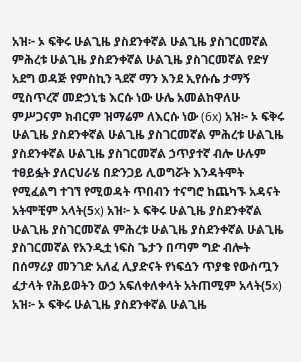አዝ፦ ኦ ፍቅሩ ሁልጊዜ ያስደንቀኛል ሁልጊዜ ያስገርመኛል ምሕረቱ ሁልጊዜ ያስደንቀኛል ሁልጊዜ ያስገርመኛል የድሃ አደግ ወዳጅ የምስኪን ጓደኛ ማን እንደ ኢየሱሴ ታማኝ ሚስጥረኛ መድኃኒቴ እርሱ ነው ሁሌ አመልከዋለሁ ምሥጋናም ክብርም ዝማሬም ለእርሱ ነው (6x) አዝ፦ ኦ ፍቅሩ ሁልጊዜ ያስደንቀኛል ሁልጊዜ ያስገርመኛል ምሕረቱ ሁልጊዜ ያስደንቀኛል ሁልጊዜ ያስገርመኛል ኃጥያተኛ ብሎ ሁሉም ተፀይፏት ያለርህራሄ በድንጋይ ሊወግሯት እንዳትሞት የሚፈልግ ተገኘ የሚወዳት ጥበብን ተናግሮ ከጨካኙ አዳናት አትሞቺም አላት(5x) አዝ፦ ኦ ፍቅሩ ሁልጊዜ ያስደንቀኛል ሁልጊዜ ያስገርመኛል ምሕረቱ ሁልጊዜ ያስደንቀኛል ሁልጊዜ ያስገርመኛል የአንዲቷ ነፍስ ጌታን በጣም ግድ ብሎት በሰማሪያ መንገድ አለፈ ሊያድናት የነፍሷን ጥያቄ የውስጧን ፈታላት የሕይወትን ውኃ አፍለቀለቀላት አትጠሚም አላት(5x) አዝ፦ ኦ ፍቅሩ ሁልጊዜ ያስደንቀኛል ሁልጊዜ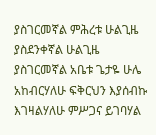ያስገርመኛል ምሕረቱ ሁልጊዜ ያስደንቀኛል ሁልጊዜ ያስገርመኛል አቤቱ ጌታዬ ሁሌ አከብርሃለሁ ፍቅርህን እያሰብኩ እገዛልሃለሁ ምሥጋና ይገባሃል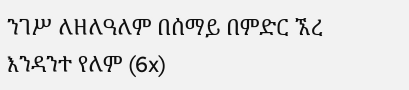ንገሥ ለዘለዓለም በሰማይ በምድር ኧረ እንዳንተ የለም (6x)